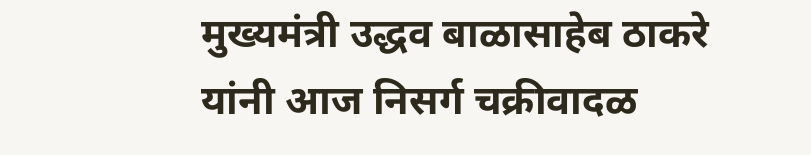मुख्यमंत्री उद्धव बाळासाहेब ठाकरे यांनी आज निसर्ग चक्रीवादळ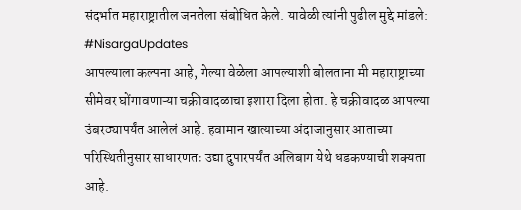संदर्भात महाराष्ट्रातील जनतेला संबोधित केले. यावेळी त्यांनी पुढील मुद्दे मांडले:
#NisargaUpdates
आपल्याला कल्पना आहे, गेल्या वेळेला आपल्याशी बोलताना मी महाराष्ट्राच्या सीमेवर घोंगावणाऱ्या चक्रीवादळाचा इशारा दिला होता. हे चक्रीवादळ आपल्या उंबरठ्यापर्यंत आलेलं आहे. हवामान खात्याच्या अंदाजानुसार आताच्या परिस्थितीनुसार साधारणतः उद्या दुपारपर्यंत अलिबाग येथे धडकण्याची शक्यता आहे.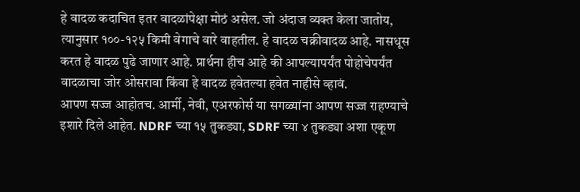हे वादळ कदाचित इतर वादळांपेक्षा मोठं असेल. जो अंदाज व्यक्त केला जातोय, त्यानुसार १००-१२५ किमी वेगाचे वारे वाहतील. हे वादळ चक्रीवादळ आहे. नासधूस करत हे वादळ पुढे जाणार आहे. प्रार्थना हीच आहे की आपल्यापर्यंत पोहोचेपर्यंत वादळाचा जोर ओसरावा किंवा हे वादळ हवेतल्या हवेत नाहीसे व्हावं.
आपण सज्ज आहोतच. आर्मी, नेवी, एअरफोर्स या सगळ्यांना आपण सज्ज राहण्याचे इशारे दिले आहेत. NDRF च्या १५ तुकड्या, SDRF च्या ४ तुकड्या अशा एकूण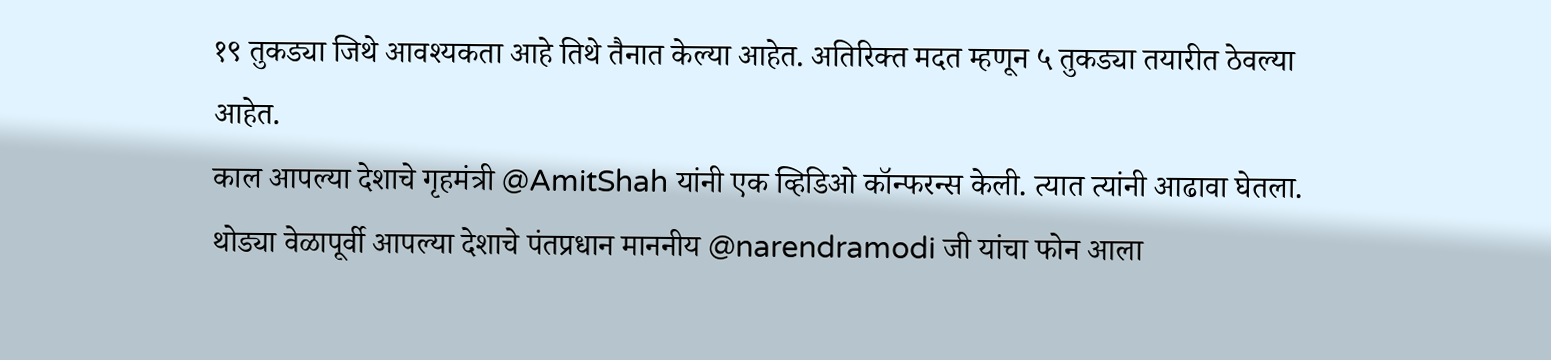१९ तुकड्या जिथे आवश्यकता आहे तिथे तैनात केल्या आहेत. अतिरिक्त मदत म्हणून ५ तुकड्या तयारीत ठेवल्या आहेत.
काल आपल्या देशाचे गृहमंत्री @AmitShah यांनी एक व्हिडिओ कॉन्फरन्स केली. त्यात त्यांनी आढावा घेतला. थोड्या वेळापूर्वी आपल्या देशाचे पंतप्रधान माननीय @narendramodi जी यांचा फोन आला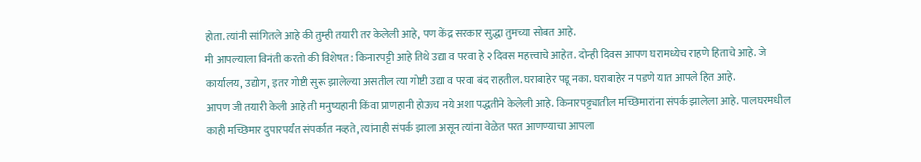होता. त्यांनी सांगितले आहे की तुम्ही तयारी तर केलेली आहे, पण केंद्र सरकार सुद्धा तुमच्या सोबत आहे.
मी आपल्याला विनंती करतो की विशेषत: किनारपट्टी आहे तिथे उद्या व परवा हे २ दिवस महत्त्वाचे आहेत. दोन्ही दिवस आपण घरामध्येच राहणे हिताचे आहे. जे कार्यालय, उद्योग, इतर गोष्टी सुरू झालेल्या असतील त्या गोष्टी उद्या व परवा बंद राहतील. घराबाहेर पडू नका. घराबाहेर न पडणे यात आपले हित आहे.
आपण जी तयारी केली आहे ती मनुष्यहानी किंवा प्राणहानी होऊच नये अशा पद्धतीने केलेली आहे. किनारपट्ट्यातील मच्छिमारांना संपर्क झालेला आहे. पालघरमधील काही मच्छिमार दुपारपर्यंत संपर्कात नव्हते, त्यांनाही संपर्क झाला असून त्यांना वेळेत परत आणण्याचा आपला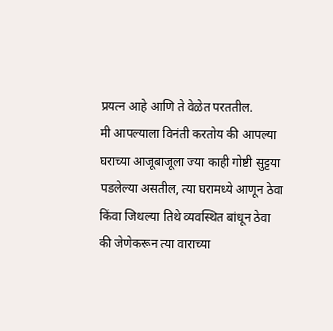प्रयत्न आहे आणि ते वेळेत परततील.
मी आपल्याला विनंती करतोय की आपल्या घराच्या आजूबाजूला ज्या काही गोष्टी सुट्टया पडलेल्या असतील, त्या घरामध्ये आणून ठेवा किंवा जिथल्या तिथे व्यवस्थित बांधून ठेवा की जेणेकरून त्या वाराच्या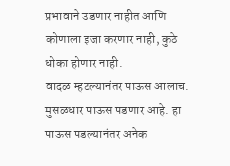प्रभावाने उडणार नाहीत आणि कोणाला इजा करणार नाही, कुठे धोका होणार नाही.
वादळ म्हटल्यानंतर पाऊस आलाच. मुसळधार पाऊस पडणार आहे. हा पाऊस पडल्यानंतर अनेक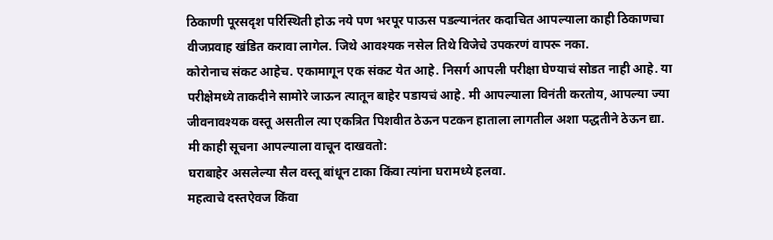ठिकाणी पूरसदृश परिस्थिती होऊ नये पण भरपूर पाऊस पडल्यानंतर कदाचित आपल्याला काही ठिकाणचा वीजप्रवाह खंडित करावा लागेल. जिथे आवश्यक नसेल तिथे विजेचे उपकरणं वापरू नका.
कोरोनाच संकट आहेच. एकामागून एक संकट येत आहे. निसर्ग आपली परीक्षा घेण्याचं सोडत नाही आहे. या परीक्षेमध्ये ताकदीने सामोरे जाऊन त्यातून बाहेर पडायचं आहे. मी आपल्याला विनंती करतोय, आपल्या ज्या जीवनावश्यक वस्तू असतील त्या एकत्रित पिशवीत ठेऊन पटकन हाताला लागतील अशा पद्धतीने ठेऊन द्या.
मी काही सूचना आपल्याला वाचून दाखवतो:
घराबाहेर असलेल्या सैल वस्तू बांधून टाका किंवा त्यांना घरामध्ये हलवा.
महत्वाचे दस्तऐवज किंवा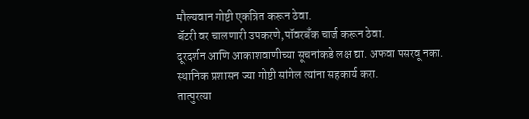मौल्यवान गोष्टी एकत्रित करून ठेवा.
बॅटरी वर चालणारी उपकरणे,पॉवरबँक चार्ज करून ठेवा.
दूरदर्शन आणि आकाशवाणीच्या सूचनांकडे लक्ष द्या. अफवा पसरवू नका.
स्थानिक प्रशासन ज्या गोष्टी सांगेल त्यांना सहकार्य करा.
तात्पुरत्या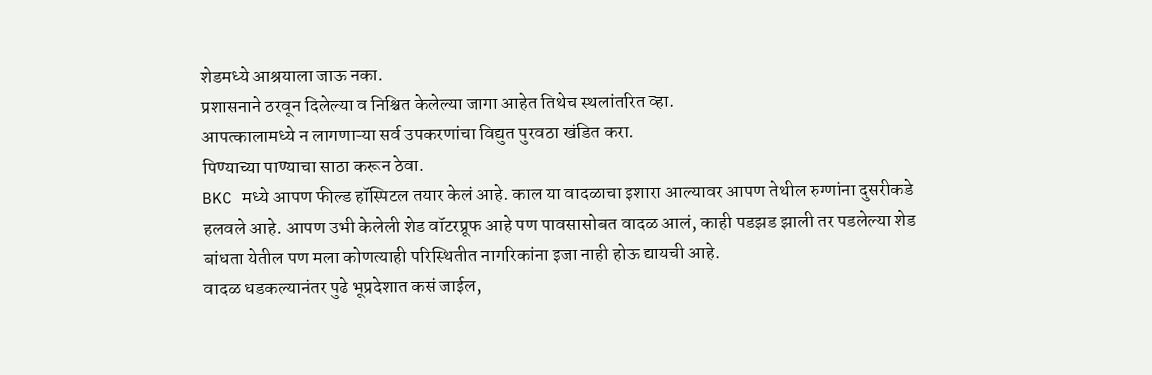शेडमध्ये आश्रयाला जाऊ नका.
प्रशासनाने ठरवून दिलेल्या व निश्चित केलेल्या जागा आहेत तिथेच स्थलांतरित व्हा.
आपत्कालामध्ये न लागणाऱ्या सर्व उपकरणांचा विद्युत पुरवठा खंडित करा.
पिण्याच्या पाण्याचा साठा करून ठेवा.
BKC मध्ये आपण फील्ड हॉस्पिटल तयार केलं आहे. काल या वादळाचा इशारा आल्यावर आपण तेथील रुग्णांना दुसरीकडे हलवले आहे. आपण उभी केलेली शेड वॉटरप्रूफ आहे पण पावसासोबत वादळ आलं, काही पडझड झाली तर पडलेल्या शेड बांधता येतील पण मला कोणत्याही परिस्थितीत नागरिकांना इजा नाही होऊ द्यायची आहे.
वादळ धडकल्यानंतर पुढे भूप्रदेशात कसं जाईल,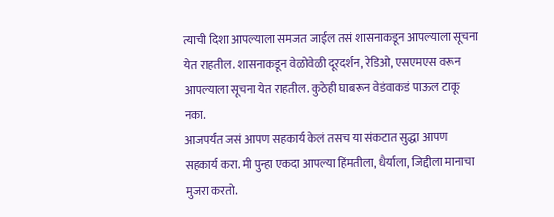त्याची दिशा आपल्याला समजत जाईल तसं शासनाकडून आपल्याला सूचना येत राहतील. शासनाकडून वेळोवेळी दूरदर्शन, रेडिओ, एसएमएस वरून आपल्याला सूचना येत राहतील. कुठेही घाबरून वेडंवाकडं पाऊल टाकू नका.
आजपर्यंत जसं आपण सहकार्य केलं तसच या संकटात सुद्धा आपण सहकार्य करा. मी पुन्हा एकदा आपल्या हिंमतीला, धैर्याला, जिद्दीला मानाचा मुजरा करतो.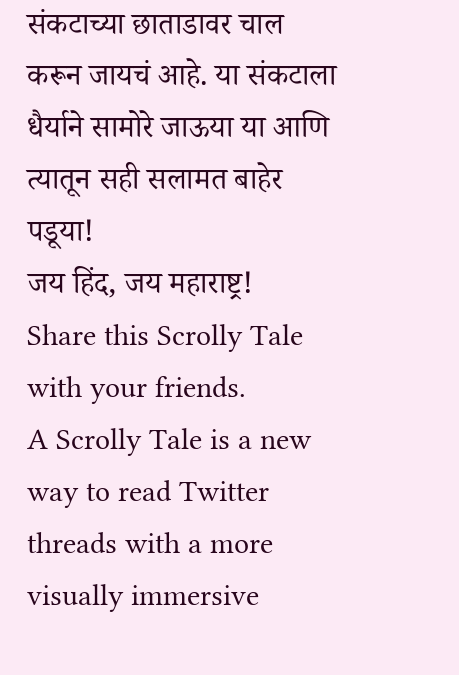संकटाच्या छाताडावर चाल करून जायचं आहे. या संकटाला धैर्याने सामोरे जाऊया या आणि त्यातून सही सलामत बाहेर पडूया!
जय हिंद, जय महाराष्ट्र!
Share this Scrolly Tale with your friends.
A Scrolly Tale is a new way to read Twitter threads with a more visually immersive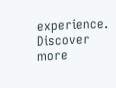experience.
Discover more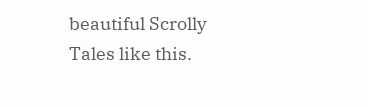beautiful Scrolly Tales like this.